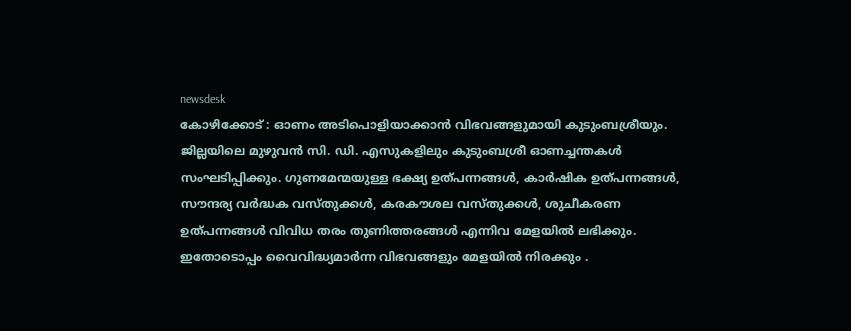newsdesk
കോഴിക്കോട് : ഓണം അടിപൊളിയാക്കാൻ വിഭവങ്ങളുമായി കുടുംബശ്രീയും. ജില്ലയിലെ മുഴുവൻ സി. ഡി. എസുകളിലും കുടുംബശ്രീ ഓണച്ചന്തകൾ സംഘടിപ്പിക്കും. ഗുണമേന്മയുള്ള ഭക്ഷ്യ ഉത്പന്നങ്ങൾ, കാർഷിക ഉത്പന്നങ്ങൾ, സൗന്ദര്യ വർദ്ധക വസ്തുക്കൾ, കരകൗശല വസ്തുക്കൾ, ശുചീകരണ ഉത്പന്നങ്ങൾ വിവിധ തരം തുണിത്തരങ്ങൾ എന്നിവ മേളയിൽ ലഭിക്കും. ഇതോടൊപ്പം വൈവിദ്ധ്യമാർന്ന വിഭവങ്ങളും മേളയിൽ നിരക്കും .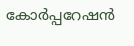കോർപ്പറേഷൻ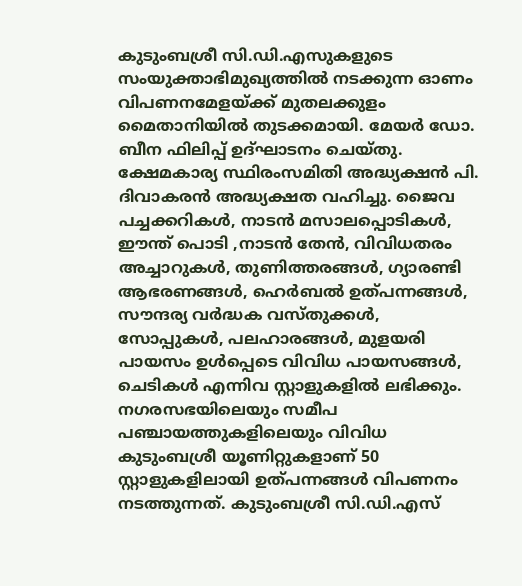കുടുംബശ്രീ സി.ഡി.എസുകളുടെ സംയുക്താഭിമുഖ്യത്തിൽ നടക്കുന്ന ഓണം വിപണനമേളയ്ക്ക് മുതലക്കുളം മൈതാനിയിൽ തുടക്കമായി. മേയർ ഡോ. ബീന ഫിലിപ്പ് ഉദ്ഘാടനം ചെയ്തു. ക്ഷേമകാര്യ സ്ഥിരംസമിതി അദ്ധ്യക്ഷൻ പി. ദിവാകരൻ അദ്ധ്യക്ഷത വഹിച്ചു. ജൈവ പച്ചക്കറികൾ, നാടൻ മസാലപ്പൊടികൾ, ഈന്ത് പൊടി ,നാടൻ തേൻ, വിവിധതരം അച്ചാറുകൾ, തുണിത്തരങ്ങൾ, ഗ്യാരണ്ടി ആഭരണങ്ങൾ, ഹെർബൽ ഉത്പന്നങ്ങൾ, സൗന്ദര്യ വർദ്ധക വസ്തുക്കൾ, സോപ്പുകൾ, പലഹാരങ്ങൾ, മുളയരി പായസം ഉൾപ്പെടെ വിവിധ പായസങ്ങൾ, ചെടികൾ എന്നിവ സ്റ്റാളുകളിൽ ലഭിക്കും. നഗരസഭയിലെയും സമീപ പഞ്ചായത്തുകളിലെയും വിവിധ കുടുംബശ്രീ യൂണിറ്റുകളാണ് 50 സ്റ്റാളുകളിലായി ഉത്പന്നങ്ങൾ വിപണനം നടത്തുന്നത്. കുടുംബശ്രീ സി.ഡി.എസ്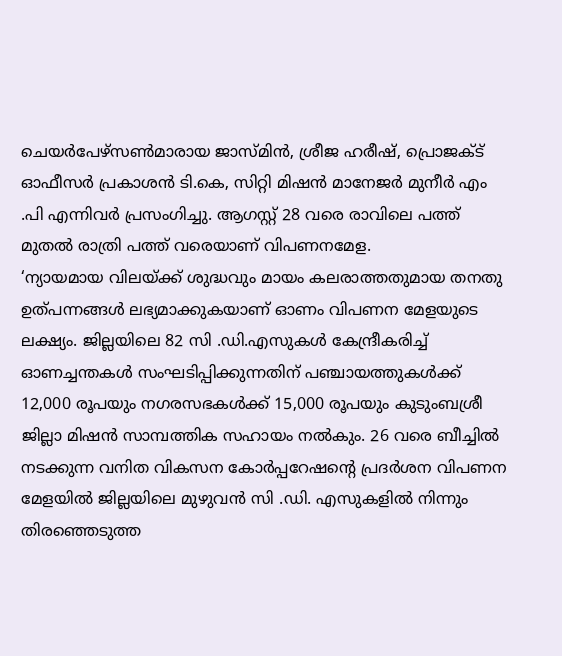ചെയർപേഴ്സൺമാരായ ജാസ്മിൻ, ശ്രീജ ഹരീഷ്, പ്രൊജക്ട് ഓഫീസർ പ്രകാശൻ ടി.കെ, സിറ്റി മിഷൻ മാനേജർ മുനീർ എം .പി എന്നിവർ പ്രസംഗിച്ചു. ആഗസ്റ്റ് 28 വരെ രാവിലെ പത്ത് മുതൽ രാത്രി പത്ത് വരെയാണ് വിപണനമേള.
‘ന്യായമായ വിലയ്ക്ക് ശുദ്ധവും മായം കലരാത്തതുമായ തനതു ഉത്പന്നങ്ങൾ ലഭ്യമാക്കുകയാണ് ഓണം വിപണന മേളയുടെ ലക്ഷ്യം. ജില്ലയിലെ 82 സി .ഡി.എസുകൾ കേന്ദ്രീകരിച്ച് ഓണച്ചന്തകൾ സംഘടിപ്പിക്കുന്നതിന് പഞ്ചായത്തുകൾക്ക് 12,000 രൂപയും നഗരസഭകൾക്ക് 15,000 രൂപയും കുടുംബശ്രീ ജില്ലാ മിഷൻ സാമ്പത്തിക സഹായം നൽകും. 26 വരെ ബീച്ചിൽ നടക്കുന്ന വനിത വികസന കോർപ്പറേഷന്റെ പ്രദർശന വിപണന മേളയിൽ ജില്ലയിലെ മുഴുവൻ സി .ഡി. എസുകളിൽ നിന്നും തിരഞ്ഞെടുത്ത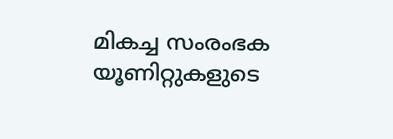മികച്ച സംരംഭക യൂണിറ്റുകളുടെ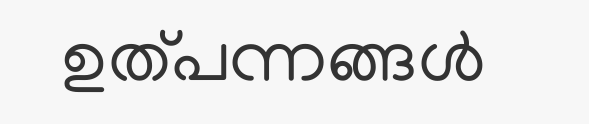ഉത്പന്നങ്ങൾ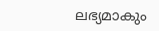ലഭ്യമാകും